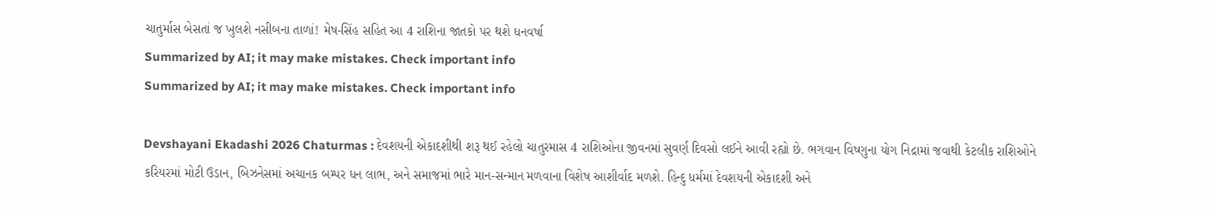ચાતુર્માસ બેસતાં જ ખુલશે નસીબના તાળાં! મેષ-સિંહ સહિત આ 4 રાશિના જાતકો પર થશે ધનવર્ષા
Summarized by AI; it may make mistakes. Check important info
Summarized by AI; it may make mistakes. Check important info

Devshayani Ekadashi 2026 Chaturmas : દેવશયની એકાદશીથી શરૂ થઈ રહેલો ચાતુરમાસ 4 રાશિઓના જીવનમાં સુવર્ણ દિવસો લઈને આવી રહ્યો છે. ભગવાન વિષ્ણુના યોગ નિદ્રામાં જવાથી કેટલીક રાશિઓને કરિયરમાં મોટી ઉડાન, બિઝનેસમાં અચાનક બમ્પર ધન લાભ, અને સમાજમાં ભારે માન-સન્માન મળવાના વિશેષ આશીર્વાદ મળશે. હિન્દુ ધર્મમાં દેવશયની એકાદશી અને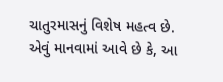ચાતુરમાસનું વિશેષ મહત્વ છે. એવું માનવામાં આવે છે કે, આ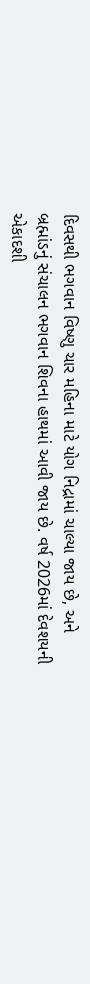દિવસથી ભગવાન વિષ્ણુ ચાર મહિના માટે યોગ નિદ્રામાં ચાલ્યા જાય છે, અને બ્રહ્માંડનું સંચાલન ભગવાન શિવના હાથમાં આવી જાય છે. વર્ષ 2026માં દેવશયની એકાદશી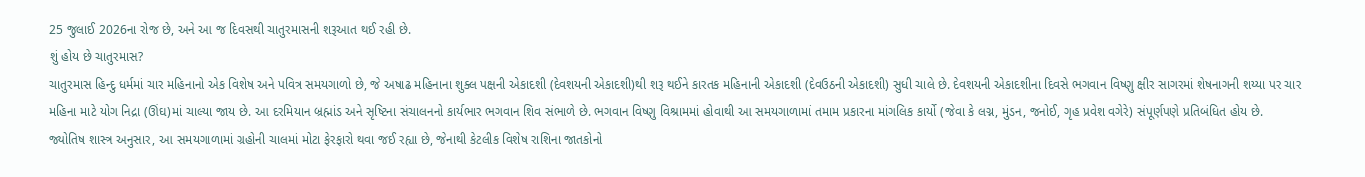25 જુલાઈ 2026ના રોજ છે, અને આ જ દિવસથી ચાતુરમાસની શરૂઆત થઈ રહી છે.
શું હોય છે ચાતુરમાસ?
ચાતુરમાસ હિન્દુ ધર્મમાં ચાર મહિનાનો એક વિશેષ અને પવિત્ર સમયગાળો છે, જે અષાઢ મહિનાના શુક્લ પક્ષની એકાદશી (દેવશયની એકાદશી)થી શરૂ થઈને કારતક મહિનાની એકાદશી (દેવઉઠની એકાદશી) સુધી ચાલે છે. દેવશયની એકાદશીના દિવસે ભગવાન વિષ્ણુ ક્ષીર સાગરમાં શેષનાગની શય્યા પર ચાર મહિના માટે યોગ નિદ્રા (ઊંઘ)માં ચાલ્યા જાય છે. આ દરમિયાન બ્રહ્માંડ અને સૃષ્ટિના સંચાલનનો કાર્યભાર ભગવાન શિવ સંભાળે છે. ભગવાન વિષ્ણુ વિશ્રામમાં હોવાથી આ સમયગાળામાં તમામ પ્રકારના માંગલિક કાર્યો (જેવા કે લગ્ન, મુંડન, જનોઈ, ગૃહ પ્રવેશ વગેરે) સંપૂર્ણપણે પ્રતિબંધિત હોય છે.
જ્યોતિષ શાસ્ત્ર અનુસાર, આ સમયગાળામાં ગ્રહોની ચાલમાં મોટા ફેરફારો થવા જઈ રહ્યા છે, જેનાથી કેટલીક વિશેષ રાશિના જાતકોનો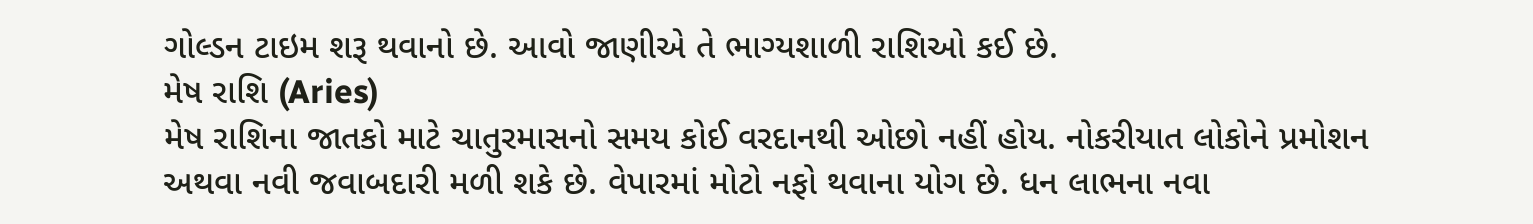ગોલ્ડન ટાઇમ શરૂ થવાનો છે. આવો જાણીએ તે ભાગ્યશાળી રાશિઓ કઈ છે.
મેષ રાશિ (Aries)
મેષ રાશિના જાતકો માટે ચાતુરમાસનો સમય કોઈ વરદાનથી ઓછો નહીં હોય. નોકરીયાત લોકોને પ્રમોશન અથવા નવી જવાબદારી મળી શકે છે. વેપારમાં મોટો નફો થવાના યોગ છે. ધન લાભના નવા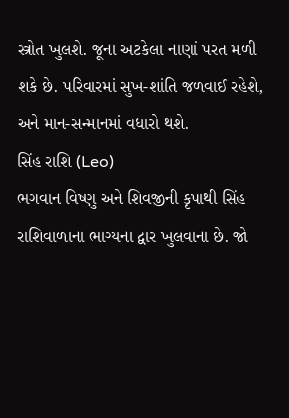સ્ત્રોત ખુલશે. જૂના અટકેલા નાણાં પરત મળી શકે છે. પરિવારમાં સુખ-શાંતિ જળવાઈ રહેશે, અને માન-સન્માનમાં વધારો થશે.
સિંહ રાશિ (Leo)
ભગવાન વિષ્ણુ અને શિવજીની કૃપાથી સિંહ રાશિવાળાના ભાગ્યના દ્વાર ખુલવાના છે. જો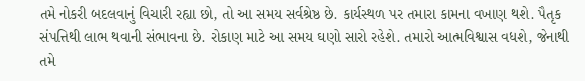તમે નોકરી બદલવાનું વિચારી રહ્યા છો, તો આ સમય સર્વશ્રેષ્ઠ છે. કાર્યસ્થળ પર તમારા કામના વખાણ થશે. પૈતૃક સંપત્તિથી લાભ થવાની સંભાવના છે. રોકાણ માટે આ સમય ઘણો સારો રહેશે. તમારો આત્મવિશ્વાસ વધશે, જેનાથી તમે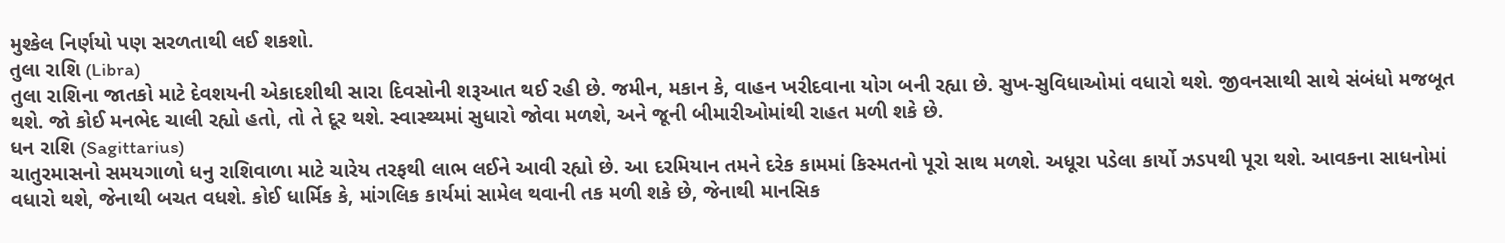મુશ્કેલ નિર્ણયો પણ સરળતાથી લઈ શકશો.
તુલા રાશિ (Libra)
તુલા રાશિના જાતકો માટે દેવશયની એકાદશીથી સારા દિવસોની શરૂઆત થઈ રહી છે. જમીન, મકાન કે, વાહન ખરીદવાના યોગ બની રહ્યા છે. સુખ-સુવિધાઓમાં વધારો થશે. જીવનસાથી સાથે સંબંધો મજબૂત થશે. જો કોઈ મનભેદ ચાલી રહ્યો હતો, તો તે દૂર થશે. સ્વાસ્થ્યમાં સુધારો જોવા મળશે, અને જૂની બીમારીઓમાંથી રાહત મળી શકે છે.
ધન રાશિ (Sagittarius)
ચાતુરમાસનો સમયગાળો ધનુ રાશિવાળા માટે ચારેય તરફથી લાભ લઈને આવી રહ્યો છે. આ દરમિયાન તમને દરેક કામમાં કિસ્મતનો પૂરો સાથ મળશે. અધૂરા પડેલા કાર્યો ઝડપથી પૂરા થશે. આવકના સાધનોમાં વધારો થશે, જેનાથી બચત વધશે. કોઈ ધાર્મિક કે, માંગલિક કાર્યમાં સામેલ થવાની તક મળી શકે છે, જેનાથી માનસિક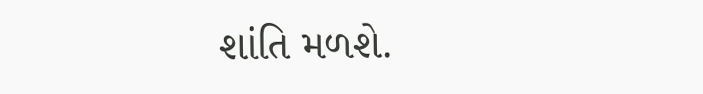શાંતિ મળશે.